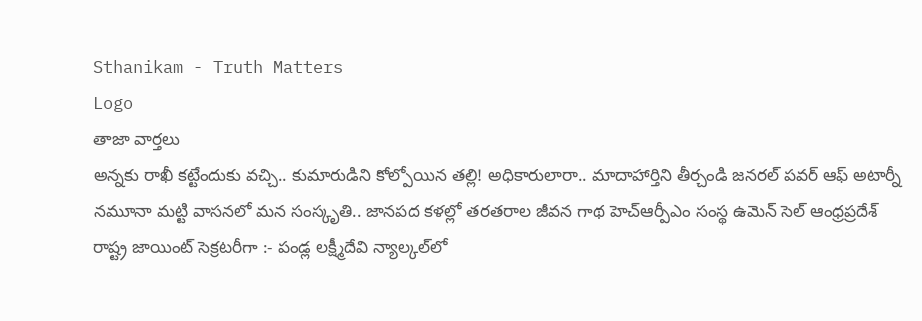Sthanikam - Truth Matters
Logo
తాజా వార్తలు
అన్నకు రాఖీ కట్టేందుకు వచ్చి.. కుమారుడిని కోల్పోయిన తల్లి! అధికారులారా.. మాదాహార్తిని తీర్చండి జనరల్ పవర్ ఆఫ్ అటార్నీ నమూనా మట్టి వాసనలో మన సంస్కృతి.. జానపద కళల్లో తరతరాల జీవన గాథ హెచ్ఆర్పీఎం సంస్థ ఉమెన్ సెల్ ఆంధ్రప్రదేశ్ రాష్ట్ర జాయింట్ సెక్రటరీగా :- పండ్ల లక్ష్మీదేవి న్యాల్కల్‌లో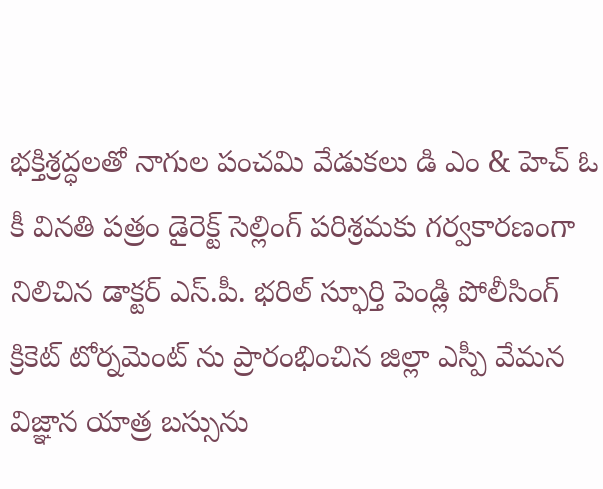భక్తిశ్రద్ధలతో నాగుల పంచమి వేడుకలు డి ఎం & హెచ్ ఓ కీ వినతి పత్రం డైరెక్ట్ సెల్లింగ్ పరిశ్రమకు గర్వకారణంగా నిలిచిన డాక్టర్ ఎస్.పీ. భరిల్ స్ఫూర్తి పెండ్లి పోలీసింగ్ క్రికెట్ టోర్నమెంట్ ను ప్రారంభించిన జిల్లా ఎస్పీ వేమన విజ్ఞాన యాత్ర బస్సును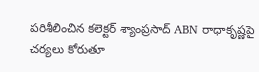పరిశీలించిన కలెక్టర్ శ్యాంప్రసాద్ ABN రాధాకృష్ణపై చర్యలు కోరుతూ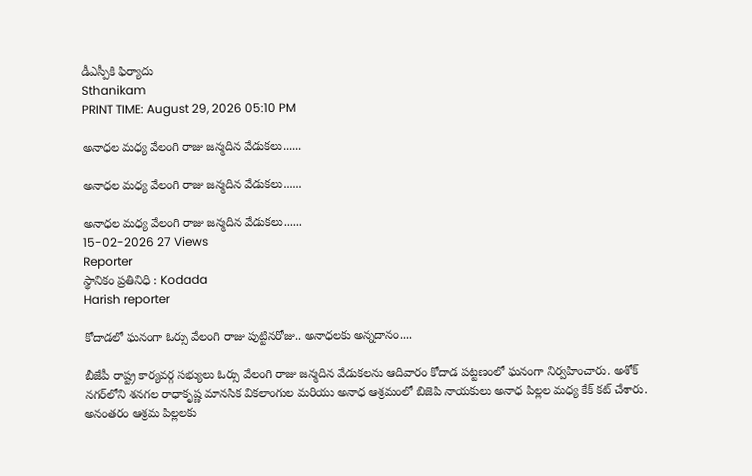డీఎస్పీకి ఫిర్యాదు
Sthanikam
PRINT TIME: August 29, 2026 05:10 PM

అనాధల మధ్య వేలంగి రాజు జన్మదిన వేడుకలు......

అనాధల మధ్య వేలంగి రాజు జన్మదిన వేడుకలు......

అనాధల మధ్య వేలంగి రాజు జన్మదిన వేడుకలు......
15-02-2026 27 Views
Reporter
స్థానికం ప్రతినిధి : Kodada
Harish reporter

కోదాడలో ఘనంగా ఓర్సు వేలంగి రాజు పుట్టినరోజు.. అనాధలకు అన్నదానం....

బీజేపీ రాష్ట్ర కార్యవర్గ సభ్యులు ఓర్సు వేలంగి రాజు జన్మదిన వేడుకలను ఆదివారం కోదాడ పట్టణంలో ఘనంగా నిర్వహించారు. అశోక్ నగర్‌లోని శనగల రాధాకృష్ణ మానసిక వికలాంగుల మరియు అనాధ ఆశ్రమంలో బిజెపి నాయకులు అనాధ పిల్లల మధ్య కేక్ కట్ చేశారు. అనంతరం ఆశ్రమ పిల్లలకు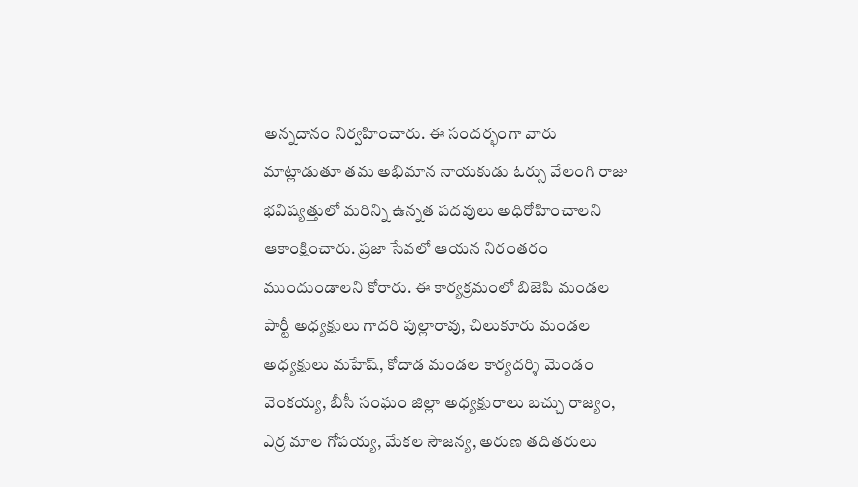అన్నదానం నిర్వహించారు. ఈ సందర్భంగా వారు మాట్లాడుతూ తమ అభిమాన నాయకుడు ఓర్సు వేలంగి రాజు భవిష్యత్తులో మరిన్ని ఉన్నత పదవులు అధిరోహించాలని ఆకాంక్షించారు. ప్రజా సేవలో ఆయన నిరంతరం ముందుండాలని కోరారు. ఈ కార్యక్రమంలో బిజెపి మండల పార్టీ అధ్యక్షులు గాదరి పుల్లారావు, చిలుకూరు మండల అధ్యక్షులు మహేష్, కోదాడ మండల కార్యదర్శి మెండం వెంకయ్య, బీసీ సంఘం జిల్లా అధ్యక్షురాలు బచ్చు రాజ్యం, ఎర్ర మాల గోపయ్య, మేకల సౌజన్య, అరుణ తదితరులు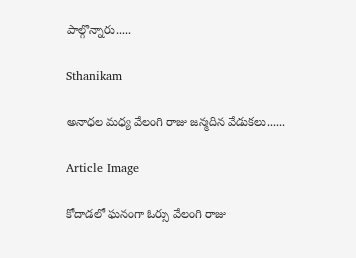పాల్గొన్నారు.....

Sthanikam

అనాధల మధ్య వేలంగి రాజు జన్మదిన వేడుకలు......

Article Image

కోదాడలో ఘనంగా ఓర్సు వేలంగి రాజు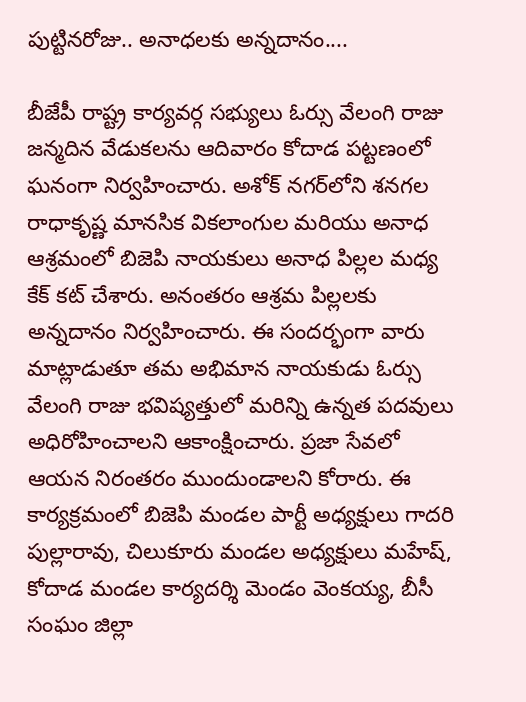పుట్టినరోజు.. అనాధలకు అన్నదానం....

బీజేపీ రాష్ట్ర కార్యవర్గ సభ్యులు ఓర్సు వేలంగి రాజు జన్మదిన వేడుకలను ఆదివారం కోదాడ పట్టణంలో ఘనంగా నిర్వహించారు. అశోక్ నగర్‌లోని శనగల రాధాకృష్ణ మానసిక వికలాంగుల మరియు అనాధ ఆశ్రమంలో బిజెపి నాయకులు అనాధ పిల్లల మధ్య కేక్ కట్ చేశారు. అనంతరం ఆశ్రమ పిల్లలకు అన్నదానం నిర్వహించారు. ఈ సందర్భంగా వారు మాట్లాడుతూ తమ అభిమాన నాయకుడు ఓర్సు వేలంగి రాజు భవిష్యత్తులో మరిన్ని ఉన్నత పదవులు అధిరోహించాలని ఆకాంక్షించారు. ప్రజా సేవలో ఆయన నిరంతరం ముందుండాలని కోరారు. ఈ కార్యక్రమంలో బిజెపి మండల పార్టీ అధ్యక్షులు గాదరి పుల్లారావు, చిలుకూరు మండల అధ్యక్షులు మహేష్, కోదాడ మండల కార్యదర్శి మెండం వెంకయ్య, బీసీ సంఘం జిల్లా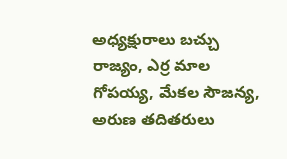అధ్యక్షురాలు బచ్చు రాజ్యం, ఎర్ర మాల గోపయ్య, మేకల సౌజన్య, అరుణ తదితరులు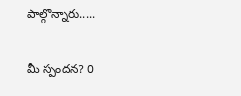పాల్గొన్నారు.....

మీ స్పందన? 0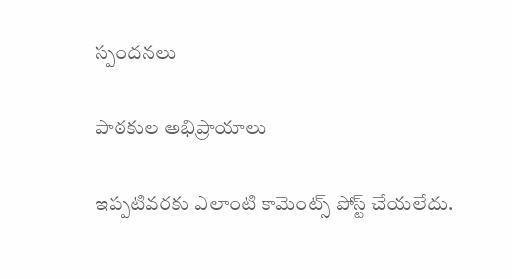స్పందనలు

పాఠకుల అభిప్రాయాలు

ఇప్పటివరకు ఎలాంటి కామెంట్స్ పోస్ట్ చేయలేదు.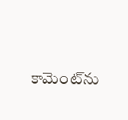కామెంట్‌ను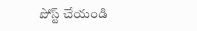పోస్ట్ చేయండి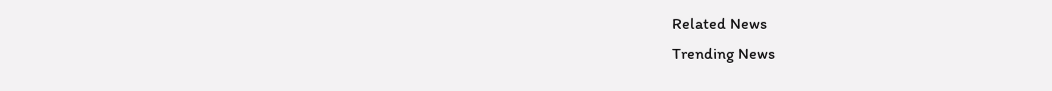Related News
Trending News